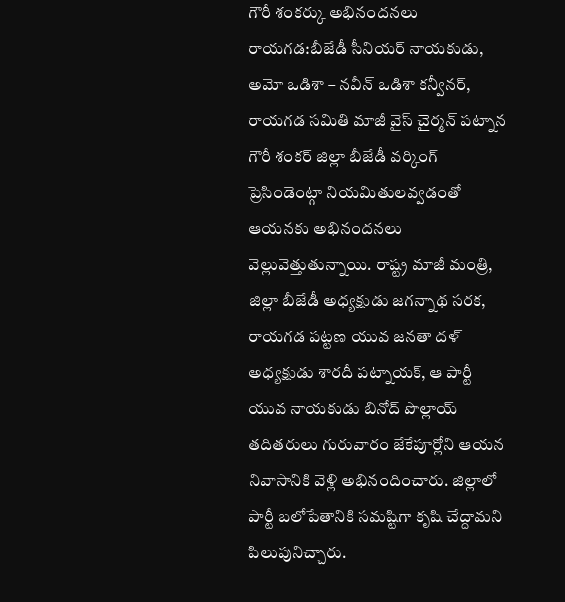గౌరీ శంకర్కు అభినందనలు
రాయగడ:బీజేడీ సీనియర్ నాయకుడు, అమో ఒడిశా – నవీన్ ఒడిశా కన్వీనర్, రాయగడ సమితి మాజీ వైస్ చైర్మన్ పట్నాన గౌరీ శంకర్ జిల్లా బీజేడీ వర్కింగ్ ప్రెసిండెంట్గా నియమితులవ్వడంతో ఆయనకు అభినందనలు వెల్లువెత్తుతున్నాయి. రాష్ట్ర మాజీ మంత్రి, జిల్లా బీజేడీ అధ్యక్షుడు జగన్నాథ సరక, రాయగడ పట్టణ యువ జనతా దళ్ అధ్యక్షుడు శారదీ పట్నాయక్, ఆ పార్టీ యువ నాయకుడు బినోద్ పొల్లాయ్ తదితరులు గురువారం జేకేపూర్లోని ఆయన నివాసానికి వెళ్లి అభినందించారు. జిల్లాలో పార్టీ బలోపేతానికి సమష్టిగా కృషి చేద్దామని పిలుపునిచ్చారు.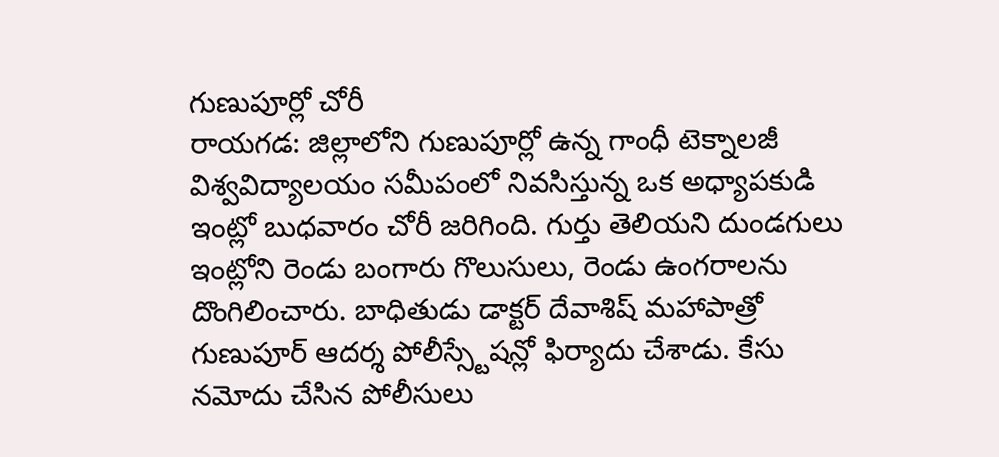గుణుపూర్లో చోరీ
రాయగడ: జిల్లాలోని గుణుపూర్లో ఉన్న గాంధీ టెక్నాలజీ విశ్వవిద్యాలయం సమీపంలో నివసిస్తున్న ఒక అధ్యాపకుడి ఇంట్లో బుధవారం చోరీ జరిగింది. గుర్తు తెలియని దుండగులు ఇంట్లోని రెండు బంగారు గొలుసులు, రెండు ఉంగరాలను దొంగిలించారు. బాధితుడు డాక్టర్ దేవాశిష్ మహాపాత్రో గుణుపూర్ ఆదర్శ పోలీస్స్టేషన్లో ఫిర్యాదు చేశాడు. కేసు నమోదు చేసిన పోలీసులు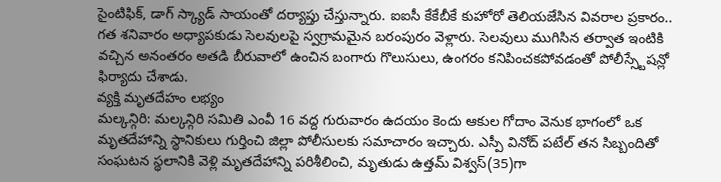సైంటిఫిక్, డాగ్ స్క్యాడ్ సాయంతో దర్యాప్తు చేస్తున్నారు. ఐఐసీ కేకేబీకే కుహోరో తెలియజేసిన వివరాల ప్రకారం.. గత శనివారం అధ్యాపకుడు సెలవులపై స్వగ్రామమైన బరంపురం వెళ్లారు. సెలవులు ముగిసిన తర్వాత ఇంటికి వచ్చిన అనంతరం అతడి బీరువాలో ఉంచిన బంగారు గొలుసులు, ఉంగరం కనిపించకపోవడంతో పోలీస్స్టేషన్లో ఫిర్యాదు చేశాడు.
వ్యక్తి మృతదేహం లభ్యం
మల్కన్గిరి: మల్కన్గిరి సమితి ఎంవీ 16 వద్ద గురువారం ఉదయం కెందు ఆకుల గోదాం వెనుక భాగంలో ఒక మృతదేహాన్ని స్థానికులు గుర్తించి జిల్లా పోలీసులకు సమాచారం ఇచ్చారు. ఎస్పీ వినోద్ పటేల్ తన సిబ్బందితో సంఘటన స్థలానికి వెళ్లి మృతదేహాన్ని పరిశీలించి, మృతుడు ఉత్తమ్ విశ్వస్(35)గా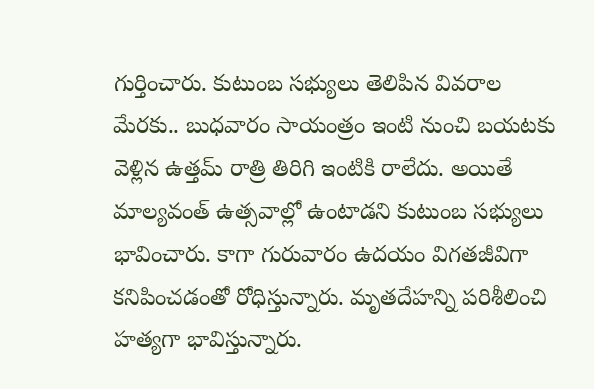గుర్తించారు. కుటుంబ సభ్యులు తెలిపిన వివరాల మేరకు.. బుధవారం సాయంత్రం ఇంటి నుంచి బయటకు వెళ్లిన ఉత్తమ్ రాత్రి తిరిగి ఇంటికి రాలేదు. అయితే మాల్యవంత్ ఉత్సవాల్లో ఉంటాడని కుటుంబ సభ్యులు భావించారు. కాగా గురువారం ఉదయం విగతజీవిగా కనిపించడంతో రోధిస్తున్నారు. మృతదేహన్ని పరిశీలించి హత్యగా భావిస్తున్నారు.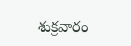శుక్రవారం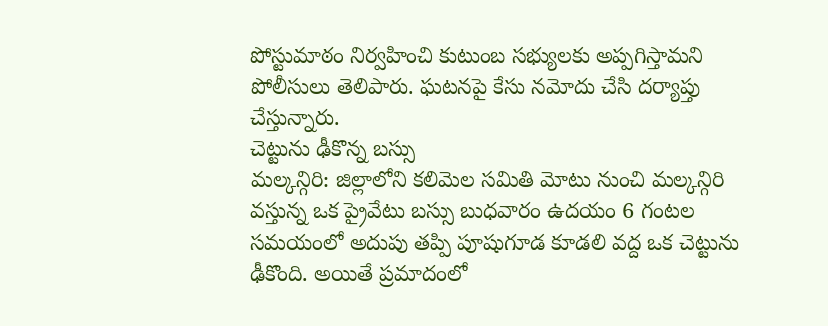పోస్టుమాఠం నిర్వహించి కుటుంబ సభ్యులకు అప్పగిస్తామని పోలీసులు తెలిపారు. ఘటనపై కేసు నమోదు చేసి దర్యాప్తు చేస్తున్నారు.
చెట్టును ఢీకొన్న బస్సు
మల్కన్గిరి: జిల్లాలోని కలిమెల సమితి మోటు నుంచి మల్కన్గిరి వస్తున్న ఒక ప్రైవేటు బస్సు బుధవారం ఉదయం 6 గంటల సమయంలో అదుపు తప్పి పూషుగూడ కూడలి వద్ద ఒక చెట్టును ఢీకొంది. అయితే ప్రమాదంలో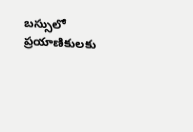బస్సులో ప్రయాణికులకు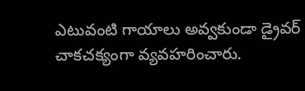ఎటువంటి గాయాలు అవ్వకుండా డ్రైవర్ చాకచక్యంగా వ్యవహరించారు.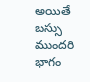అయితే బస్సు ముందరి భాగం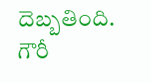దెబ్బతింది.
గౌరీ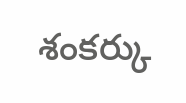శంకర్కు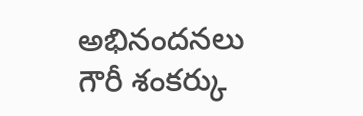అభినందనలు
గౌరీ శంకర్కు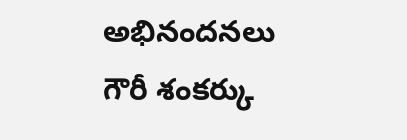అభినందనలు
గౌరీ శంకర్కు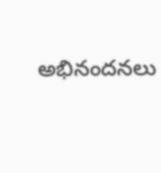అభినందనలు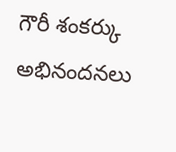గౌరీ శంకర్కు అభినందనలు